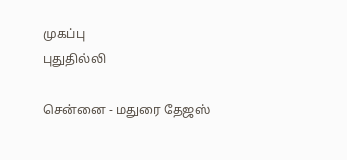முகப்பு
புதுதில்லி

சென்னை - மதுரை தேஜஸ்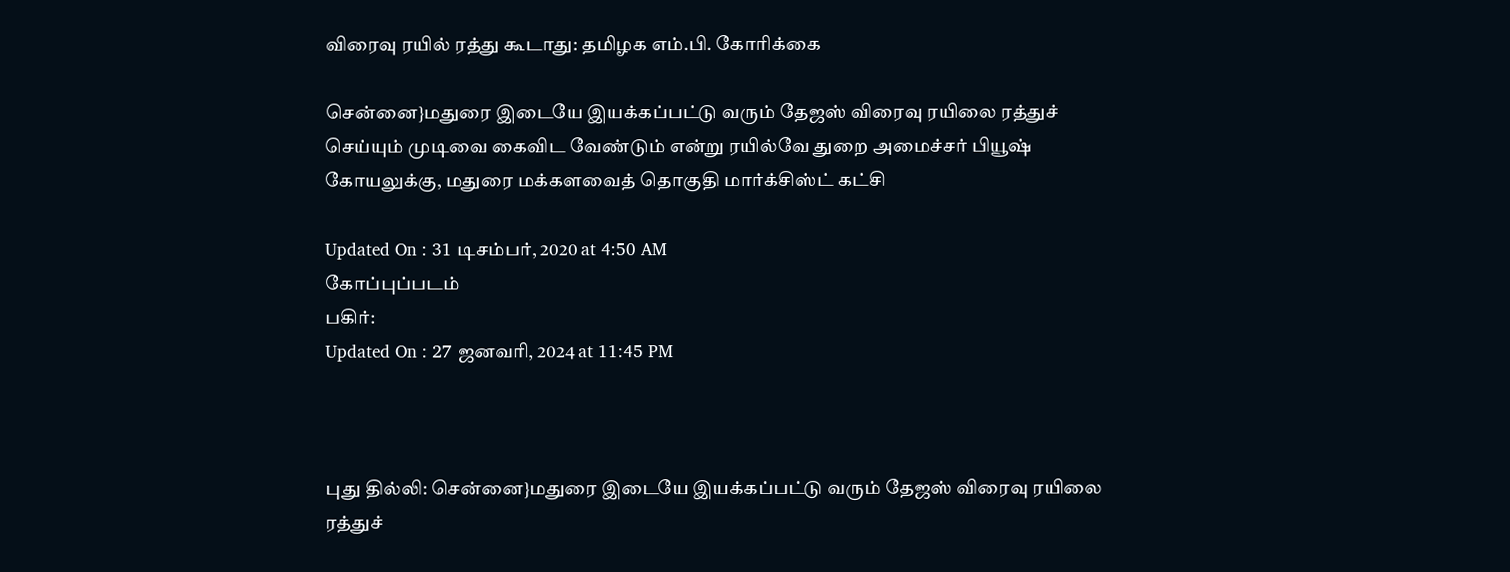விரைவு ரயில் ரத்து கூடாது: தமிழக எம்.பி. கோரிக்கை

சென்னை}மதுரை இடையே இயக்கப்பட்டு வரும் தேஜஸ் விரைவு ரயிலை ரத்துச் செய்யும் முடிவை கைவிட வேண்டும் என்று ரயில்வே துறை அமைச்சர் பியூஷ் கோயலுக்கு, மதுரை மக்களவைத் தொகுதி மார்க்சிஸ்ட் கட்சி

Updated On : 31 டிசம்பர், 2020 at 4:50 AM
கோப்புப்படம்
பகிர்:
Updated On : 27 ஜனவரி, 2024 at 11:45 PM



புது தில்லி: சென்னை}மதுரை இடையே இயக்கப்பட்டு வரும் தேஜஸ் விரைவு ரயிலை ரத்துச்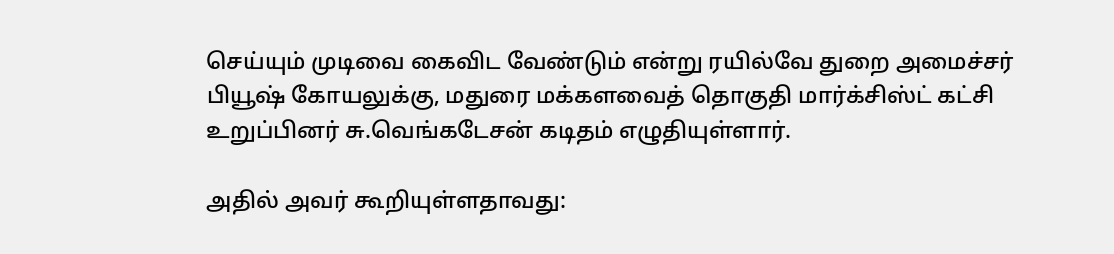செய்யும் முடிவை கைவிட வேண்டும் என்று ரயில்வே துறை அமைச்சர் பியூஷ் கோயலுக்கு, மதுரை மக்களவைத் தொகுதி மார்க்சிஸ்ட் கட்சி உறுப்பினர் சு.வெங்கடேசன் கடிதம் எழுதியுள்ளார்.

அதில் அவர் கூறியுள்ளதாவது: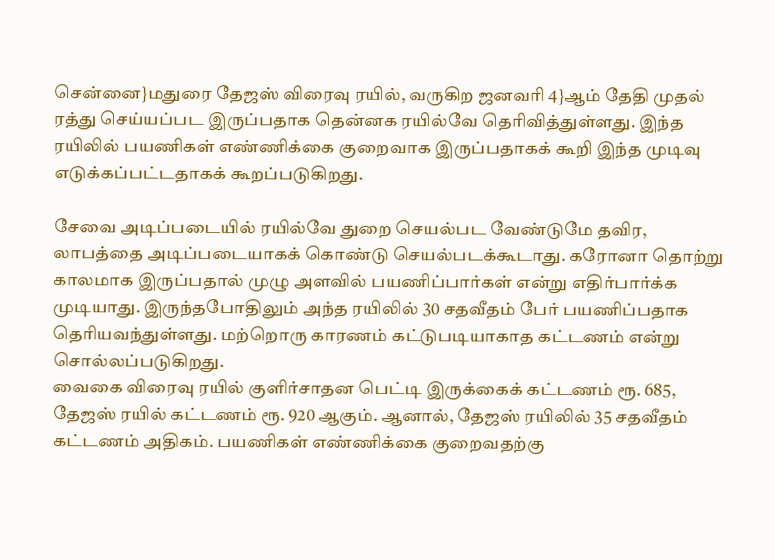சென்னை}மதுரை தேஜஸ் விரைவு ரயில், வருகிற ஜனவரி 4}ஆம் தேதி முதல் ரத்து செய்யப்பட இருப்பதாக தென்னக ரயில்வே தெரிவித்துள்ளது. இந்த ரயிலில் பயணிகள் எண்ணிக்கை குறைவாக இருப்பதாகக் கூறி இந்த முடிவு எடுக்கப்பட்டதாகக் கூறப்படுகிறது.

சேவை அடிப்படையில் ரயில்வே துறை செயல்பட வேண்டுமே தவிர, லாபத்தை அடிப்படையாகக் கொண்டு செயல்படக்கூடாது. கரோனா தொற்று காலமாக இருப்பதால் முழு அளவில் பயணிப்பார்கள் என்று எதிர்பார்க்க முடியாது. இருந்தபோதிலும் அந்த ரயிலில் 30 சதவீதம் பேர் பயணிப்பதாக தெரியவந்துள்ளது. மற்றொரு காரணம் கட்டுபடியாகாத கட்டணம் என்று சொல்லப்படுகிறது.
வைகை விரைவு ரயில் குளிர்சாதன பெட்டி இருக்கைக் கட்டணம் ரூ. 685, தேஜஸ் ரயில் கட்டணம் ரூ. 920 ஆகும். ஆனால், தேஜஸ் ரயிலில் 35 சதவீதம் கட்டணம் அதிகம். பயணிகள் எண்ணிக்கை குறைவதற்கு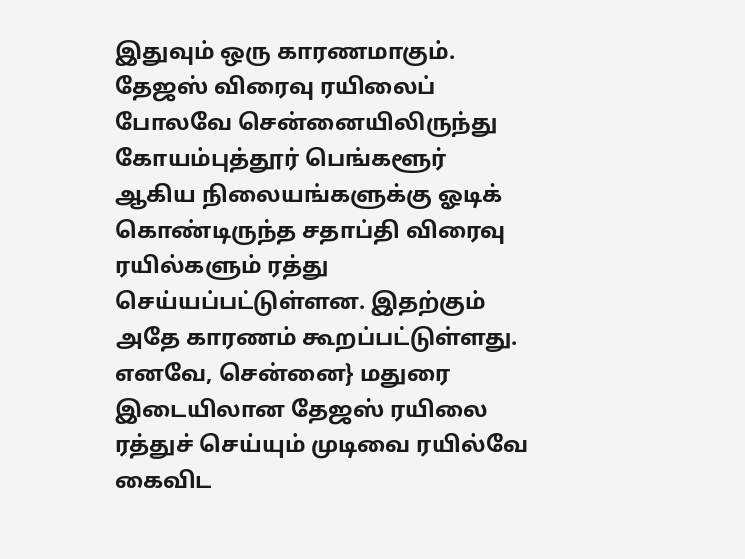இதுவும் ஒரு காரணமாகும். தேஜஸ் விரைவு ரயிலைப் போலவே சென்னையிலிருந்து கோயம்புத்தூர் பெங்களூர் ஆகிய நிலையங்களுக்கு ஓடிக் கொண்டிருந்த சதாப்தி விரைவு ரயில்களும் ரத்து செய்யப்பட்டுள்ளன. இதற்கும் அதே காரணம் கூறப்பட்டுள்ளது.
எனவே, சென்னை} மதுரை இடையிலான தேஜஸ் ரயிலை ரத்துச் செய்யும் முடிவை ரயில்வே கைவிட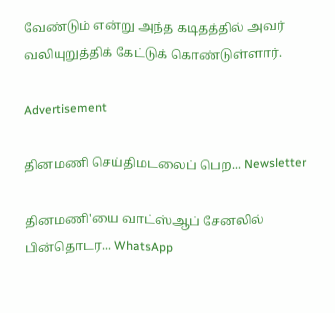வேண்டும் என்று அந்த கடிதத்தில் அவர் வலியுறுத்திக் கேட்டுக் கொண்டுள்ளார்.

Advertisement

தினமணி செய்திமடலைப் பெற... Newsletter

தினமணி'யை வாட்ஸ்ஆப் சேனலில் பின்தொடர... WhatsApp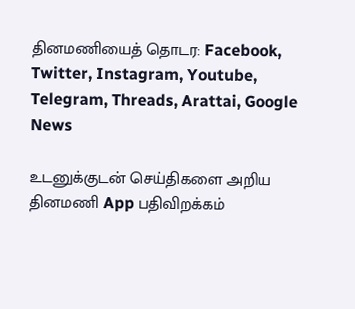தினமணியைத் தொடர: Facebook, Twitter, Instagram, Youtube, Telegram, Threads, Arattai, Google News

உடனுக்குடன் செய்திகளை அறிய தினமணி App பதிவிறக்கம்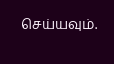செய்யவும்.